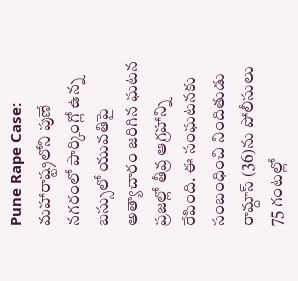Pune Rape Case: మహారాష్ట్రలోని పుణే నగరంలో పార్కింగ్లో ఉన్న బస్సులో యువతిపై అత్యాచారం జరిగిన ఘటన ప్రజల్లో తీవ్ర ఆగ్రహాన్ని రేపింది. ఈ సంఘటనకు సంబంధించి నిందితుడు రామ్దాస్ (36)ను పోలీసులు 75 గంటల్లో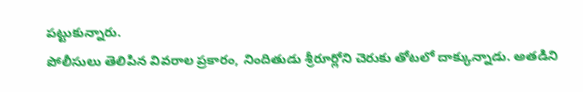పట్టుకున్నారు.
పోలీసులు తెలిపిన వివరాల ప్రకారం, నిందితుడు శ్రీరూర్లోని చెరుకు తోటలో దాక్కున్నాడు. అతడిని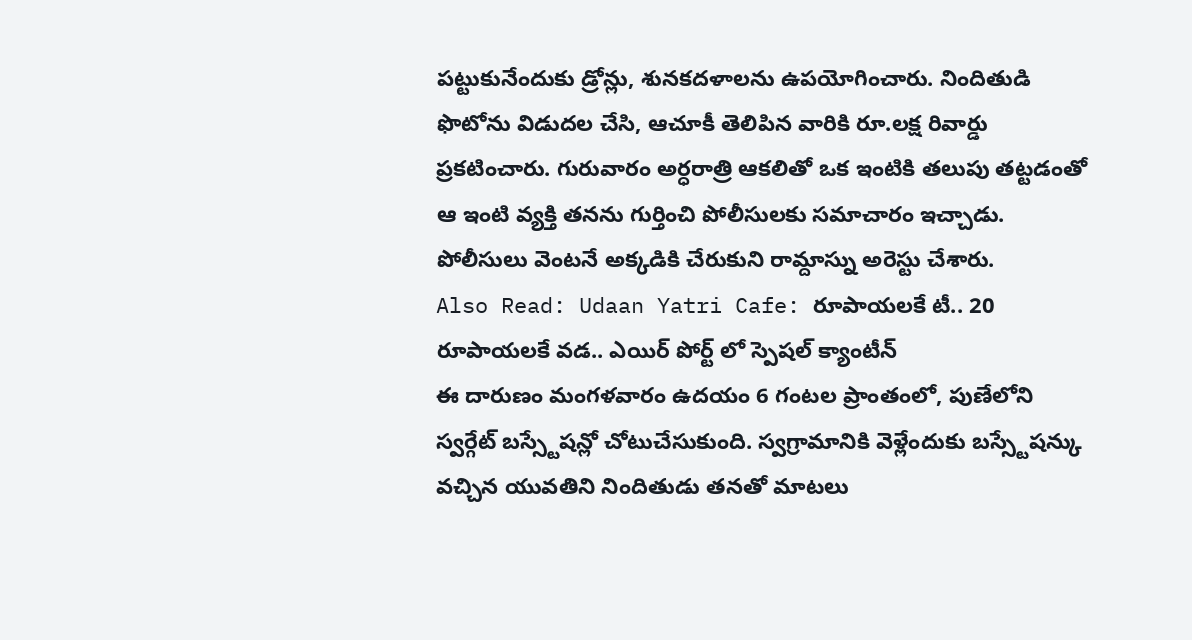పట్టుకునేందుకు డ్రోన్లు, శునకదళాలను ఉపయోగించారు. నిందితుడి ఫొటోను విడుదల చేసి, ఆచూకీ తెలిపిన వారికి రూ.లక్ష రివార్డు ప్రకటించారు. గురువారం అర్ధరాత్రి ఆకలితో ఒక ఇంటికి తలుపు తట్టడంతో ఆ ఇంటి వ్యక్తి తనను గుర్తించి పోలీసులకు సమాచారం ఇచ్చాడు. పోలీసులు వెంటనే అక్కడికి చేరుకుని రామ్దాస్ను అరెస్టు చేశారు.
Also Read: Udaan Yatri Cafe: రూపాయలకే టీ.. 20 రూపాయలకే వడ.. ఎయిర్ పోర్ట్ లో స్పెషల్ క్యాంటీన్
ఈ దారుణం మంగళవారం ఉదయం 6 గంటల ప్రాంతంలో, పుణేలోని స్వర్గేట్ బస్స్టేషన్లో చోటుచేసుకుంది. స్వగ్రామానికి వెళ్లేందుకు బస్స్టేషన్కు వచ్చిన యువతిని నిందితుడు తనతో మాటలు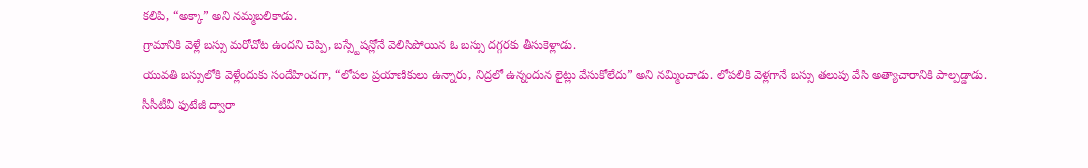కలిపి, “అక్కా” అని నమ్మబలికాడు.
గ్రామానికి వెళ్లే బస్సు మరోచోట ఉందని చెప్పి, బస్స్టేషన్లోనే వెలిసిపోయిన ఓ బస్సు దగ్గరకు తీసుకెళ్లాడు.
యువతి బస్సులోకి వెళ్లేందుకు సందేహించగా, “లోపల ప్రయాణికులు ఉన్నారు, నిద్రలో ఉన్నందున లైట్లు వేసుకోలేదు” అని నమ్మించాడు. లోపలికి వెళ్లగానే బస్సు తలుపు వేసి అత్యాచారానికి పాల్పడ్డాడు.
సీసీటీవీ ఫుటేజీ ద్వారా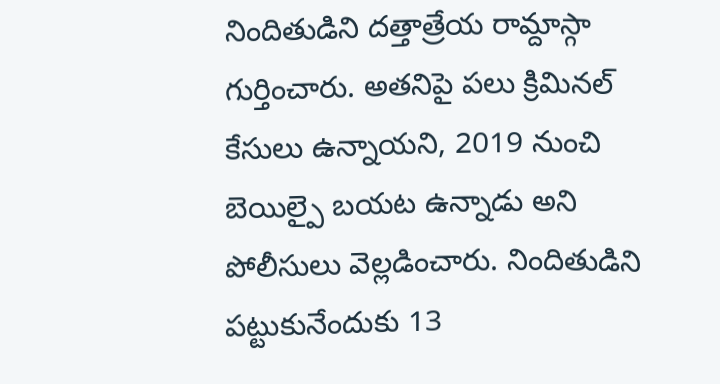నిందితుడిని దత్తాత్రేయ రామ్దాస్గా గుర్తించారు. అతనిపై పలు క్రిమినల్ కేసులు ఉన్నాయని, 2019 నుంచి బెయిల్పై బయట ఉన్నాడు అని పోలీసులు వెల్లడించారు. నిందితుడిని పట్టుకునేందుకు 13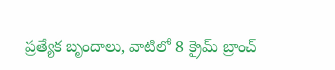ప్రత్యేక బృందాలు, వాటిలో 8 క్రైమ్ బ్రాంచ్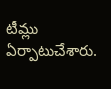టీమ్లు ఏర్పాటుచేశారు.